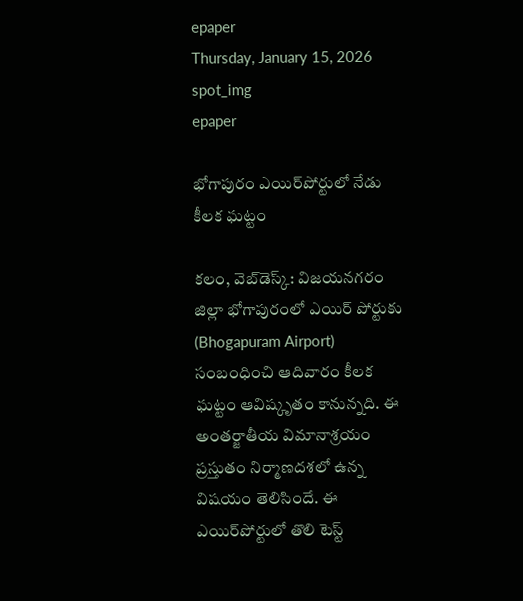epaper
Thursday, January 15, 2026
spot_img
epaper

భోగాపురం ఎయిర్‌పోర్టులో నేడు కీలక ఘట్టం

కలం, వెబ్‌డెస్క్: విజయనగరం జిల్లా భోగాపురంలో ఎయిర్ పోర్టుకు (Bhogapuram Airport) సంబంధించి ఆదివారం కీలక ఘట్టం ఆవిష్కృతం కానున్నది. ఈ అంతర్జాతీయ విమానాశ్రయం ప్రస్తుతం నిర్మాణదశలో ఉన్న విషయం తెలిసిందే. ఈ ఎయిర్‌పోర్టులో తొలి టెస్ట్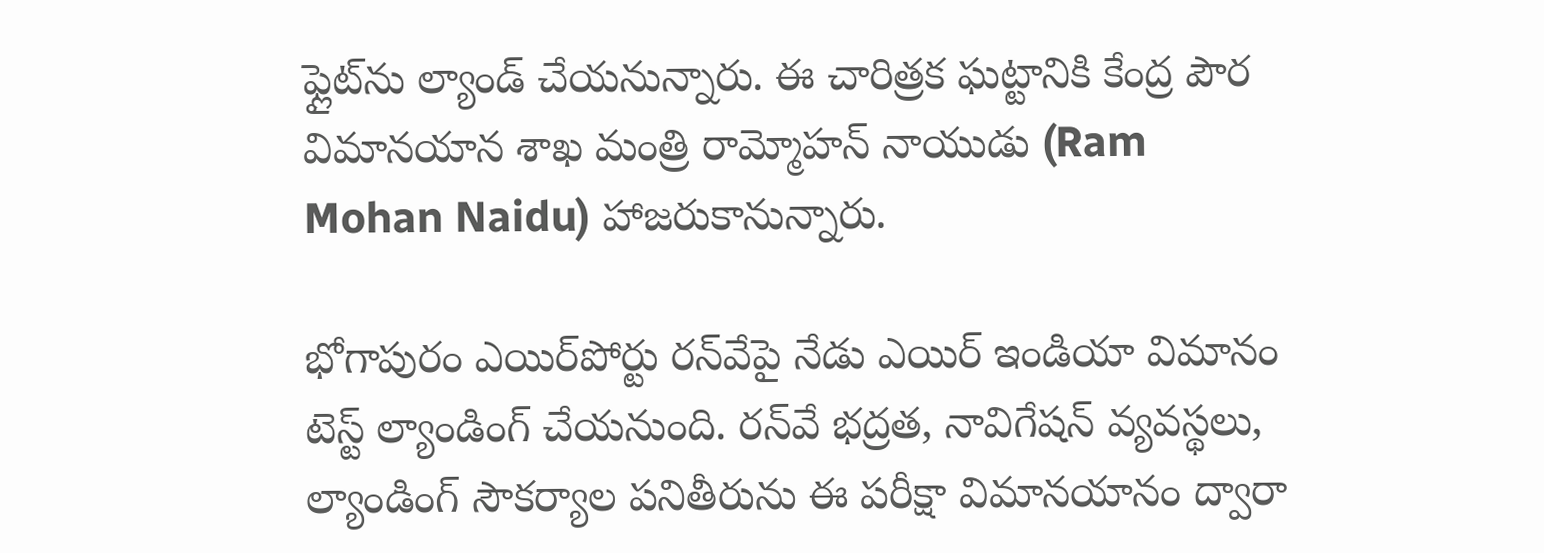ఫ్లైట్‌ను ల్యాండ్ చేయనున్నారు. ఈ చారిత్రక ఘట్టానికి కేంద్ర పౌర విమానయాన శాఖ మంత్రి రామ్మోహన్ నాయుడు (Ram Mohan Naidu) హాజరుకానున్నారు.

భోగాపురం ఎయిర్‌పోర్టు రన్‌వేపై నేడు ఎయిర్ ఇండియా విమానం టెస్ట్ ల్యాండింగ్ చేయనుంది. రన్‌వే భద్రత, నావిగేషన్ వ్యవస్థలు, ల్యాండింగ్ సౌకర్యాల పనితీరును ఈ పరీక్షా విమానయానం ద్వారా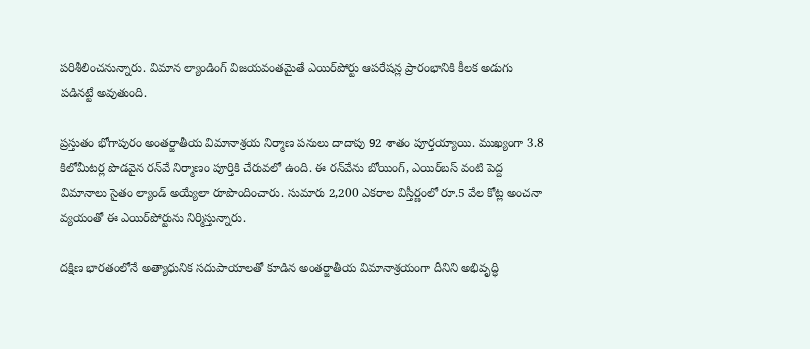పరిశీలించనున్నారు. విమాన ల్యాండింగ్ విజయవంతమైతే ఎయిర్‌పోర్టు ఆపరేషన్ల ప్రారంభానికి కీలక అడుగు పడినట్టే అవుతుంది.

ప్రస్తుతం భోగాపురం అంతర్జాతీయ విమానాశ్రయ నిర్మాణ పనులు దాదాపు 92 శాతం పూర్తయ్యాయి. ముఖ్యంగా 3.8 కిలోమీటర్ల పొడవైన రన్‌వే నిర్మాణం పూర్తికి చేరువలో ఉంది. ఈ రన్‌వేను బోయింగ్, ఎయిర్‌బస్ వంటి పెద్ద విమానాలు సైతం ల్యాండ్ అయ్యేలా రూపొందించారు. సుమారు 2,200 ఎకరాల విస్తీర్ణంలో రూ.5 వేల కోట్ల అంచనా వ్యయంతో ఈ ఎయిర్‌పోర్టును నిర్మిస్తున్నారు.

దక్షిణ భారతంలోనే అత్యాధునిక సదుపాయాలతో కూడిన అంతర్జాతీయ విమానాశ్రయంగా దీనిని అభివృద్ధి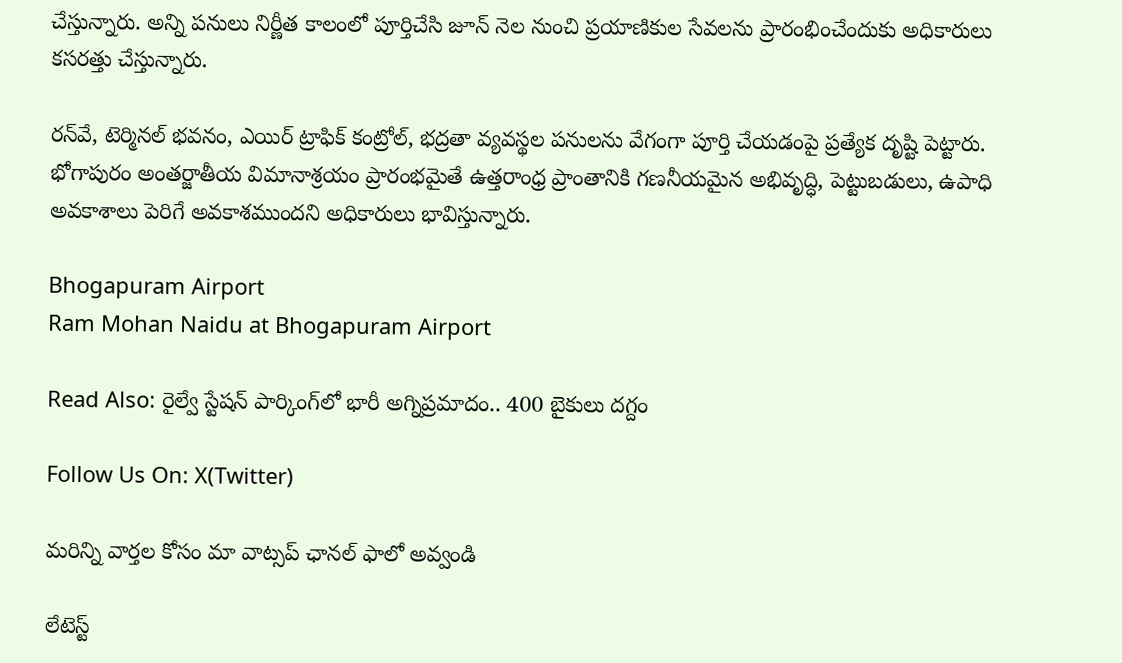చేస్తున్నారు. అన్ని పనులు నిర్ణీత కాలంలో పూర్తిచేసి జూన్ నెల నుంచి ప్రయాణికుల సేవలను ప్రారంభించేందుకు అధికారులు కసరత్తు చేస్తున్నారు.

రన్‌వే, టెర్మినల్ భవనం, ఎయిర్ ట్రాఫిక్ కంట్రోల్, భద్రతా వ్యవస్థల పనులను వేగంగా పూర్తి చేయడంపై ప్రత్యేక దృష్టి పెట్టారు. భోగాపురం అంతర్జాతీయ విమానాశ్రయం ప్రారంభమైతే ఉత్తరాంధ్ర ప్రాంతానికి గణనీయమైన అభివృద్ధి, పెట్టుబడులు, ఉపాధి అవకాశాలు పెరిగే అవకాశముందని అధికారులు భావిస్తున్నారు.

Bhogapuram Airport
Ram Mohan Naidu at Bhogapuram Airport

Read Also: రైల్వే స్టేష‌న్ పార్కింగ్‌లో భారీ అగ్నిప్ర‌మాదం.. 400 బైకులు ద‌గ్దం

Follow Us On: X(Twitter)

మ‌రిన్ని వార్త‌ల కోసం మా వాట్స‌ప్ ఛాన‌ల్ ఫాలో అవ్వండి

లేటెస్ట్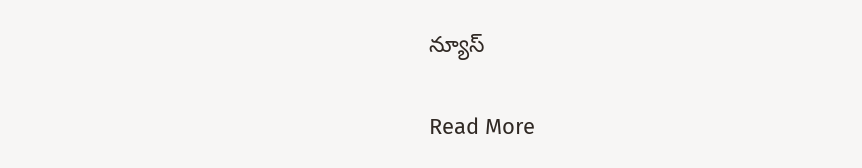న్యూస్‌

Read More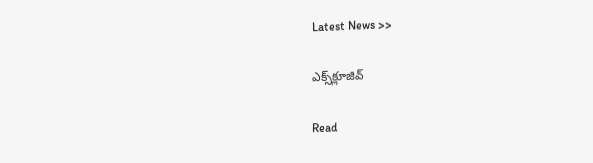Latest News >>

ఎక్స్‌క్లూజివ్‌

Read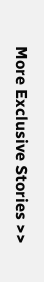More Exclusive Stories >>